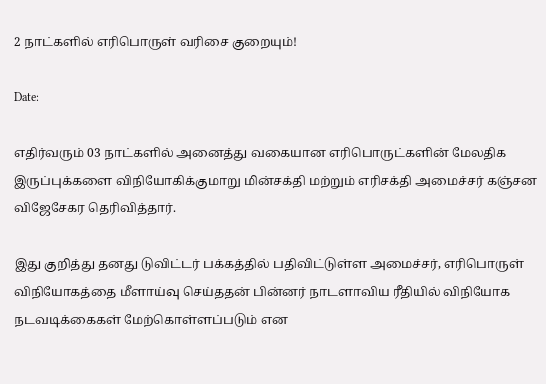2 நாட்களில் எரிபொருள் வரிசை குறையும்!

Date:

எதிர்வரும் 03 நாட்களில் அனைத்து வகையான எரிபொருட்களின் மேலதிக இருப்புக்களை விநியோகிக்குமாறு மின்சக்தி மற்றும் எரிசக்தி அமைச்சர் கஞ்சன விஜேசேகர தெரிவித்தார்.

இது குறித்து தனது டுவிட்டர் பக்கத்தில் பதிவிட்டுள்ள அமைச்சர், எரிபொருள் விநியோகத்தை மீளாய்வு செய்ததன் பின்னர் நாடளாவிய ரீதியில் விநியோக நடவடிக்கைகள் மேற்கொள்ளப்படும் என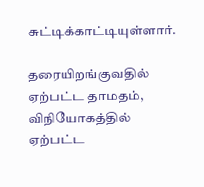சுட்டிக்காட்டியுள்ளார்.

தரையிறங்குவதில் ஏற்பட்ட தாமதம், விநியோகத்தில் ஏற்பட்ட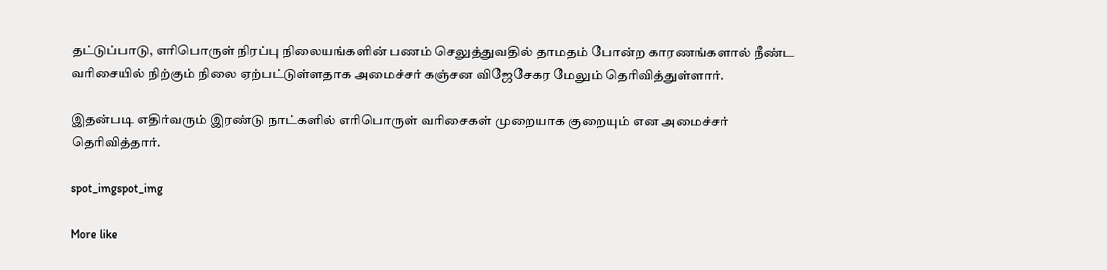தட்டுப்பாடு, எரிபொருள் நிரப்பு நிலையங்களின் பணம் செலுத்துவதில் தாமதம் போன்ற காரணங்களால் நீண்ட வரிசையில் நிற்கும் நிலை ஏற்பட்டுள்ளதாக அமைச்சர் கஞ்சன விஜேசேகர மேலும் தெரிவித்துள்ளார்.

இதன்படி எதிர்வரும் இரண்டு நாட்களில் எரிபொருள் வரிசைகள் முறையாக குறையும் என அமைச்சர் தெரிவித்தார்.

spot_imgspot_img

More like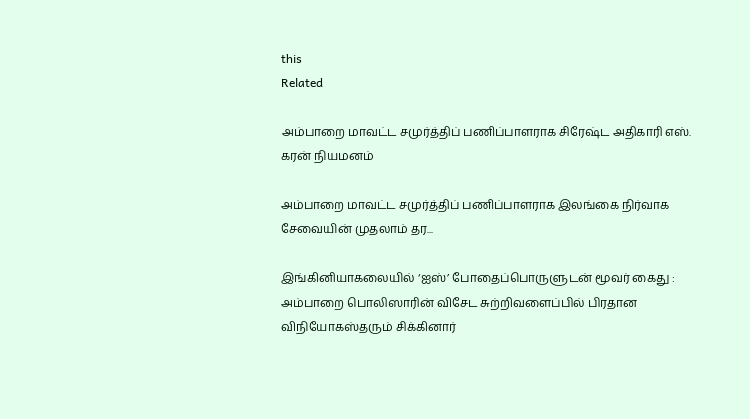this
Related

அம்பாறை மாவட்ட சமுர்த்திப் பணிப்பாளராக சிரேஷ்ட அதிகாரி எஸ். கரன் நியமனம்

அம்பாறை மாவட்ட சமுர்த்திப் பணிப்பாளராக இலங்கை நிர்வாக சேவையின் முதலாம் தர...

இங்கினியாகலையில் ‘ஐஸ்’ போதைப்பொருளுடன் மூவர் கைது : அம்பாறை பொலிஸாரின் விசேட சுற்றிவளைப்பில் பிரதான விநியோகஸ்தரும் சிக்கினார்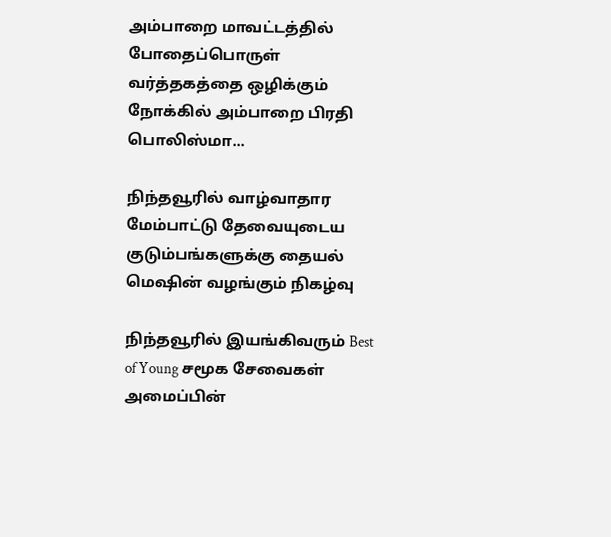அம்பாறை மாவட்டத்தில் போதைப்பொருள் வர்த்தகத்தை ஒழிக்கும் நோக்கில் அம்பாறை பிரதி பொலிஸ்மா...

நிந்தவூரில் வாழ்வாதார மேம்பாட்டு தேவையுடைய குடும்பங்களுக்கு தையல் மெஷின் வழங்கும் நிகழ்வு

நிந்தவூரில் இயங்கிவரும் Best of Young சமூக சேவைகள் அமைப்பின்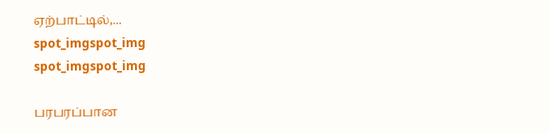ஏற்பாட்டில்,...
spot_imgspot_img
spot_imgspot_img

பரபரப்பான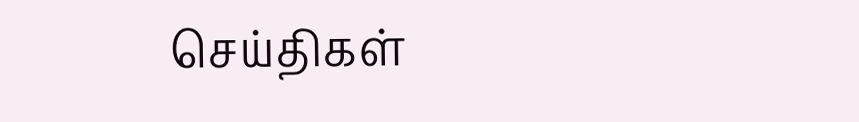செய்திகள்